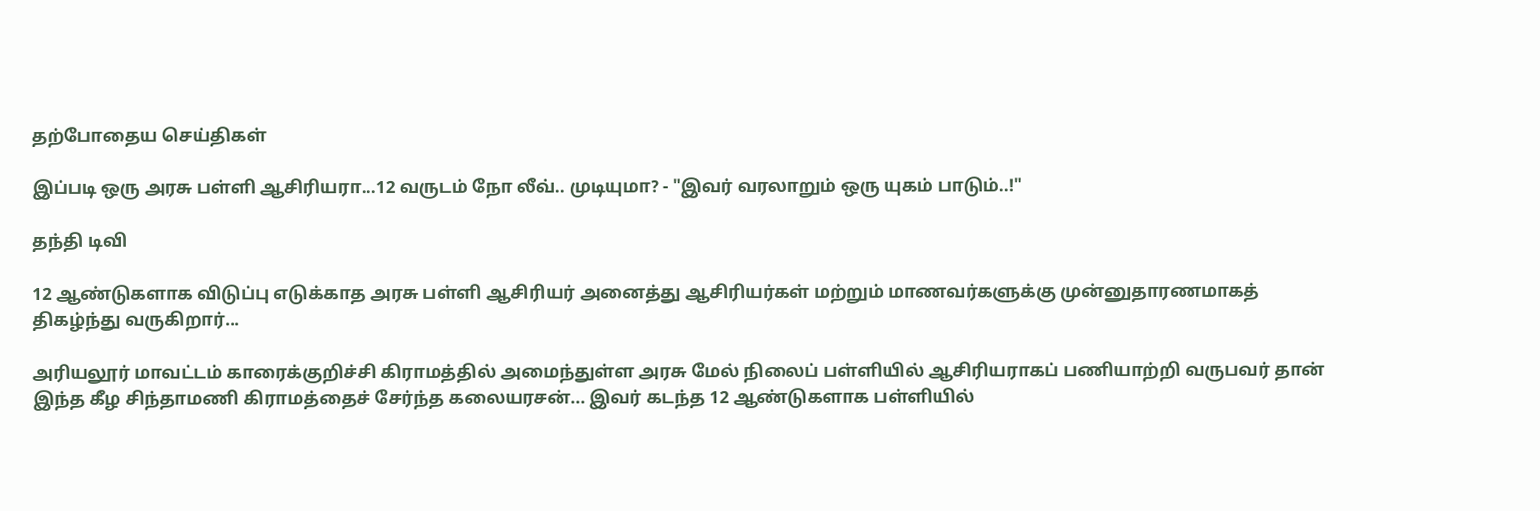தற்போதைய செய்திகள்

இப்படி ஒரு அரசு பள்ளி ஆசிரியரா...12 வருடம் நோ லீவ்.. முடியுமா? - "இவர் வரலாறும் ஒரு யுகம் பாடும்..!"

தந்தி டிவி

12 ஆண்டுகளாக விடுப்பு எடுக்காத அரசு பள்ளி ஆசிரியர் அனைத்து ஆசிரியர்கள் மற்றும் மாணவர்களுக்கு முன்னுதாரணமாகத் திகழ்ந்து வருகிறார்...

அரியலூர் மாவட்டம் காரைக்குறிச்சி கிராமத்தில் அமைந்துள்ள அரசு மேல் நிலைப் பள்ளியில் ஆசிரியராகப் பணியாற்றி வருபவர் தான் இந்த கீழ சிந்தாமணி கிராமத்தைச் சேர்ந்த கலையரசன்... இவர் கடந்த 12 ஆண்டுகளாக பள்ளியில்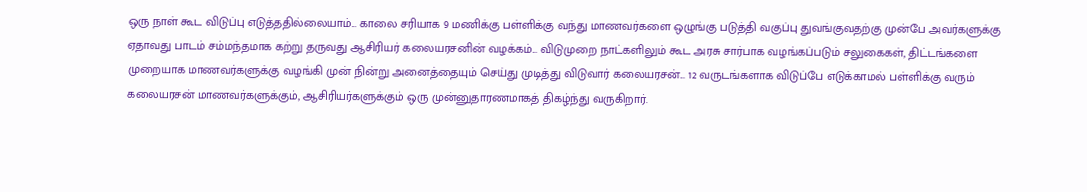ஒரு நாள் கூட விடுப்பு எடுத்ததில்லையாம்... காலை சரியாக 9 மணிக்கு பள்ளிக்கு வந்து மாணவர்களை ஒழுங்கு படுத்தி வகுப்பு துவங்குவதற்கு முன்பே அவர்களுக்கு ஏதாவது பாடம் சம்மந்தமாக கற்று தருவது ஆசிரியர் கலையரசனின் வழக்கம்... விடுமுறை நாட்களிலும் கூட அரசு சார்பாக வழங்கப்படும் சலுகைகள், திட்டங்களை முறையாக மாணவர்களுக்கு வழங்கி முன் நின்று அனைத்தையும் செய்து முடித்து விடுவார் கலையரசன்... 12 வருடங்களாக விடுப்பே எடுக்காமல் பள்ளிக்கு வரும் கலையரசன் மாணவர்களுக்கும், ஆசிரியர்களுக்கும் ஒரு முன்னுதாரணமாகத் திகழ்ந்து வருகிறார்.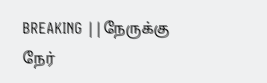BREAKING ||நேருக்கு நேர்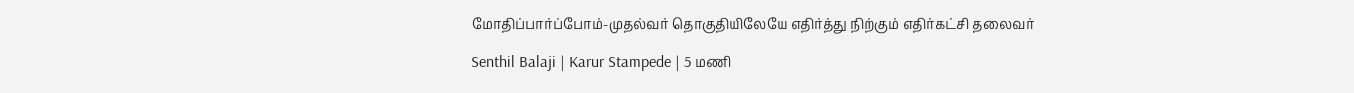மோதிப்பார்ப்போம்-முதல்வர் தொகுதியிலேயே எதிர்த்து நிற்கும் எதிர்கட்சி தலைவர்

Senthil Balaji | Karur Stampede | 5 மணி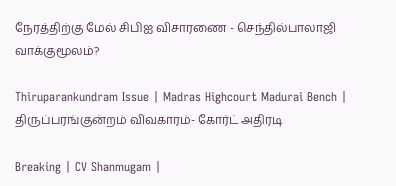நேரத்திற்கு மேல் சிபிஐ விசாரணை - செந்தில்பாலாஜி வாக்குமூலம்?

Thiruparankundram Issue | Madras Highcourt Madurai Bench | திருப்பரங்குன்றம் விவகாரம்- கோர்ட் அதிரடி

Breaking | CV Shanmugam |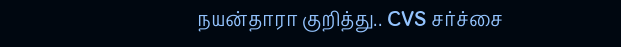நயன்தாரா குறித்து.. CVS சர்ச்சை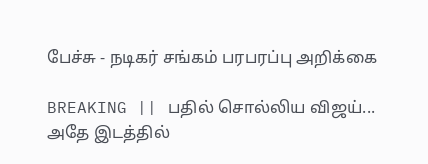பேச்சு - நடிகர் சங்கம் பரபரப்பு அறிக்கை

BREAKING || பதில் சொல்லிய விஜய்... அதே இடத்தில்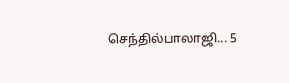செந்தில்பாலாஜி... 5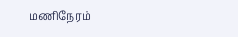மணிநேரம்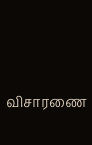விசாரணை